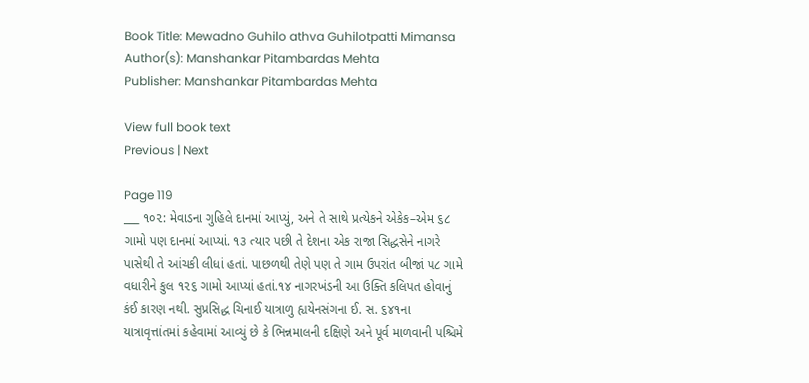Book Title: Mewadno Guhilo athva Guhilotpatti Mimansa
Author(s): Manshankar Pitambardas Mehta
Publisher: Manshankar Pitambardas Mehta

View full book text
Previous | Next

Page 119
___ ૧૦૨: મેવાડના ગુહિલે દાનમાં આપ્યું, અને તે સાથે પ્રત્યેકને એકેક–એમ ૬૮ ગામો પણ દાનમાં આપ્યાં. ૧૩ ત્યાર પછી તે દેશના એક રાજા સિદ્ધસેને નાગરે પાસેથી તે આંચકી લીધાં હતાં. પાછળથી તેણે પણ તે ગામ ઉપરાંત બીજાં ૫૮ ગામે વધારીને કુલ ૧૨૬ ગામો આપ્યાં હતાં.૧૪ નાગરખંડની આ ઉક્તિ કલિપત હોવાનું કંઈ કારણ નથી. સુપ્રસિદ્ધ ચિનાઈ યાત્રાળુ હ્યયેનસંગના ઈ. સ. ૬૪૧ના યાત્રાવૃત્તાંતમાં કહેવામાં આવ્યું છે કે ભિન્નમાલની દક્ષિણે અને પૂર્વ માળવાની પશ્ચિમે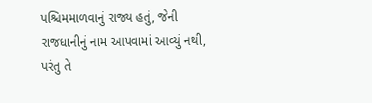પશ્ચિમમાળવાનું રાજ્ય હતું, જેની રાજધાનીનું નામ આપવામાં આવ્યું નથી, પરંતુ તે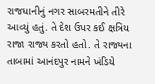રાજધાનીનું નગર સાબરમતીને તીરે આવ્યું હતું. તે દેશ ઉપર કઈ ક્ષત્રિય રાજા રાજ્ય કરતો હતો. તે રાજ્યના તાબામાં આનંદપુર નામને ખંડિયે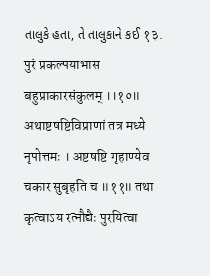તાલુકે હતા, તે તાલુકાને કઈ १३. पुरं प्रकल्पयाभास बहुप्राकारसंकुलम् ।।१०॥ अथाष्टषष्टिविप्राणां तत्र मध्ये नृपोत्तमः । अष्टषष्टि गृहाण्येव चकार सुबृहति च ॥११॥ तथा कृत्वाऽय रत्नौद्यैः पुरयित्वा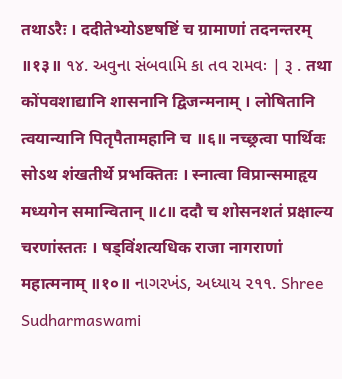तथाऽरैः । ददीतेभ्योऽष्टषष्टिं च ग्रामाणां तदनन्तरम् ॥१३॥ ૧૪. અવુના સંબવામિ કા તવ રામવઃ | રૂ . तथा कोंपवशाद्यानि शासनानि द्विजन्मनाम् । लोषितानि त्वयान्यानि पितृपैतामहानि च ॥६॥ नच्छ्रत्वा पार्थिवः सोऽथ शंखतीर्थे प्रभक्तितः । स्नात्वा विप्रान्समाहृय मध्यगेन समान्वितान् ॥८॥ ददौ च शोसनशतं प्रक्षाल्य चरणांस्ततः । षड्विंशत्यधिक राजा नागराणां महात्मनाम् ॥१०॥ નાગરખંડ, અધ્યાય ૨૧૧. Shree Sudharmaswami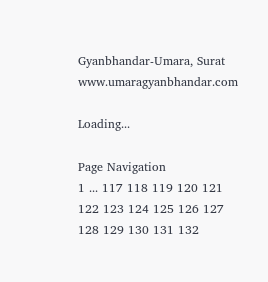Gyanbhandar-Umara, Surat www.umaragyanbhandar.com

Loading...

Page Navigation
1 ... 117 118 119 120 121 122 123 124 125 126 127 128 129 130 131 132